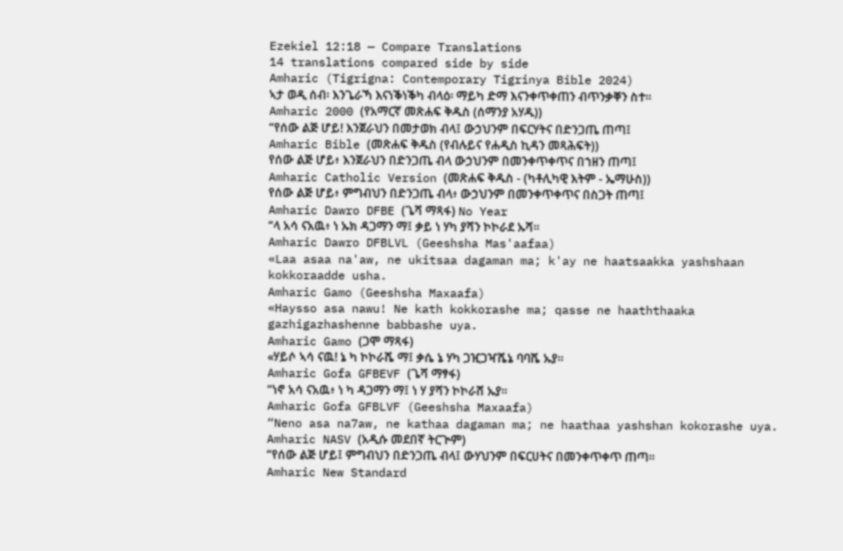Ezekiel 12:18 — Compare Translations
14 translations compared side by side
Amharic (Tigrigna: Contemporary Tigrinya Bible 2024)
ኣታ ወዲ ሰብ፡ እንጌራኻ እናነቕነቕካ ብላዕ፡ ማይካ ድማ እናንቀጥቀጠን ብጥንቃቐን ስተ።
Amharic 2000 (የአማርኛ መጽሐፍ ቅዱስ (ሰማንያ አሃዱ))
“የሰው ልጅ ሆይ! እንጀራህን በመታወክ ብላ፤ ውኃህንም በፍርሃትና በድንጋጤ ጠጣ፤
Amharic Bible (መጽሐፍ ቅዱስ (የብሉይና የሐዲስ ኪዳን መጻሕፍት))
የሰው ልጅ ሆይ፥ እንጀራህን በድንጋጤ ብላ ውኃህንም በመንቀጥቀጥና በኀዘን ጠጣ፤
Amharic Catholic Version (መጽሐፍ ቅዱስ - (ካቶሊካዊ እትም - ኤማሁስ))
የሰው ልጅ ሆይ፥ ምግብህን በድንጋጤ ብላ፥ ውኃህንም በመንቀጥቀጥና በስጋት ጠጣ፤
Amharic Dawro DFBE (ጌሻ ማጻፋ) No Year
“ላ አሳ ናአዉ፥ ነ ኡክ ዳጋማን ማ፤ ቃይ ነ ሃካ ያሻን ኮኮራደ ኡሻ።
Amharic Dawro DFBLVL (Geeshsha Mas'aafaa)
«Laa asaa na'aw, ne ukitsaa dagaman ma; k'ay ne haatsaakka yashshaan kokkoraadde usha.
Amharic Gamo (Geeshsha Maxaafa)
«Haysso asa nawu! Ne kath kokkorashe ma; qasse ne haaththaaka gazhigazhashenne babbashe uya.
Amharic Gamo (ጋሞ ማጻፋ)
«ሃይሶ ኣሳ ናዉ! ኔ ካ ኮኮራሼ ማ፤ ቃሴ ኔ ሃካ ጋዢጋዣሼኔ ባባሼ ኡያ።
Amharic Gofa GFBEVF (ጌሻ ማፃፋ)
“ነኖ አሳ ናአዉ፥ ነ ካ ዳጋማን ማ፤ ነ ሃ ያሻን ኮኮራሸ ኡያ።
Amharic Gofa GFBLVF (Geeshsha Maxaafa)
“Neno asa na7aw, ne kathaa dagaman ma; ne haathaa yashshan kokorashe uya.
Amharic NASV (አዲሱ መደበኛ ትርጒም)
“የሰው ልጅ ሆይ፤ ምግብህን በድንጋጤ ብላ፤ ውሃህንም በፍርሀትና በመንቀጥቀጥ ጠጣ።
Amharic New Standard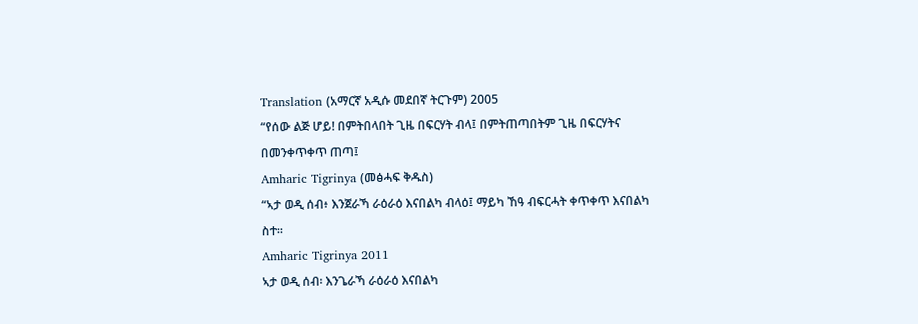Translation (አማርኛ አዲሱ መደበኛ ትርጉም) 2005
“የሰው ልጅ ሆይ! በምትበላበት ጊዜ በፍርሃት ብላ፤ በምትጠጣበትም ጊዜ በፍርሃትና በመንቀጥቀጥ ጠጣ፤
Amharic Tigrinya (መፅሓፍ ቅዱስ)
“ኣታ ወዲ ሰብ፥ እንጀራኻ ራዕራዕ እናበልካ ብላዕ፤ ማይካ ኸዓ ብፍርሓት ቀጥቀጥ እናበልካ ስተ።
Amharic Tigrinya 2011
ኣታ ወዲ ሰብ፡ እንጌራኻ ራዕራዕ እናበልካ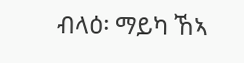ብላዕ፡ ማይካ ኸኣ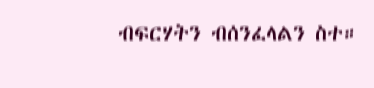ብፍርሃትን ብሰንፈላልን ስተ።